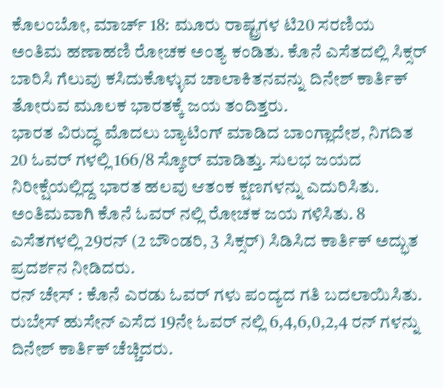ಕೊಲಂಬೋ, ಮಾರ್ಚ್ 18: ಮೂರು ರಾಷ್ಟ್ರಗಳ ಟಿ20 ಸರಣಿಯ ಅಂತಿಮ ಹಣಾಹಣಿ ರೋಚಕ ಅಂತ್ಯ ಕಂಡಿತು. ಕೊನೆ ಎಸೆತದಲ್ಲಿ ಸಿಕ್ಸರ್ ಬಾರಿಸಿ ಗೆಲುವು ಕಸಿದುಕೊಳ್ಳುವ ಚಾಲಾಕಿತನವನ್ನು ದಿನೇಶ್ ಕಾರ್ತಿಕ್ ತೋರುವ ಮೂಲಕ ಭಾರತಕ್ಕೆ ಜಯ ತಂದಿತ್ತರು.
ಭಾರತ ವಿರುದ್ಧ ಮೊದಲು ಬ್ಯಾಟಿಂಗ್ ಮಾಡಿದ ಬಾಂಗ್ಲಾದೇಶ, ನಿಗದಿತ 20 ಓವರ್ ಗಳಲ್ಲಿ 166/8 ಸ್ಕೋರ್ ಮಾಡಿತ್ತು. ಸುಲಭ ಜಯದ ನಿರೀಕ್ಷೆಯಲ್ಲಿದ್ದ ಭಾರತ ಹಲವು ಆತಂಕ ಕ್ಷಣಗಳನ್ನು ಎದುರಿಸಿತು. ಅಂತಿಮವಾಗಿ ಕೊನೆ ಓವರ್ ನಲ್ಲಿ ರೋಚಕ ಜಯ ಗಳಿಸಿತು. 8 ಎಸೆತಗಳಲ್ಲಿ 29ರನ್ (2 ಬೌಂಡರಿ, 3 ಸಿಕ್ಸರ್) ಸಿಡಿಸಿದ ಕಾರ್ತಿಕ್ ಅದ್ಭುತ ಪ್ರದರ್ಶನ ನೀಡಿದರು.
ರನ್ ಚೇಸ್ : ಕೊನೆ ಎರಡು ಓವರ್ ಗಳು ಪಂದ್ಯದ ಗತಿ ಬದಲಾಯಿಸಿತು. ರುಬೇಸ್ ಹುಸೇನ್ ಎಸೆದ 19ನೇ ಓವರ್ ನಲ್ಲಿ 6,4,6,0,2,4 ರನ್ ಗಳನ್ನು ದಿನೇಶ್ ಕಾರ್ತಿಕ್ ಚೆಚ್ಚಿದರು.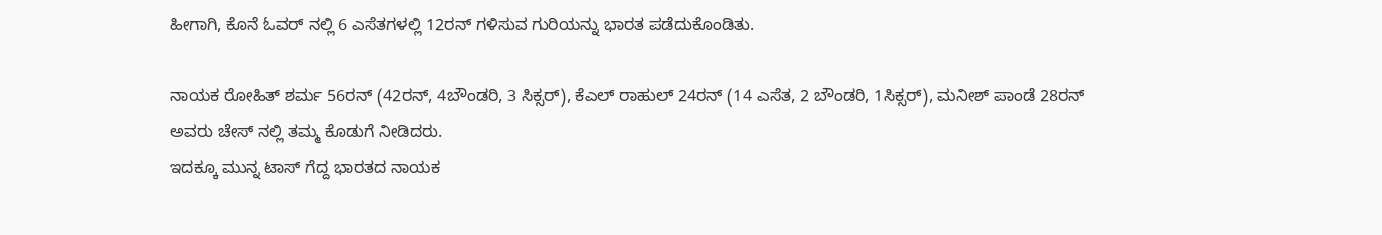ಹೀಗಾಗಿ, ಕೊನೆ ಓವರ್ ನಲ್ಲಿ 6 ಎಸೆತಗಳಲ್ಲಿ 12ರನ್ ಗಳಿಸುವ ಗುರಿಯನ್ನು ಭಾರತ ಪಡೆದುಕೊಂಡಿತು.

ನಾಯಕ ರೋಹಿತ್ ಶರ್ಮ 56ರನ್ (42ರನ್, 4ಬೌಂಡರಿ, 3 ಸಿಕ್ಸರ್), ಕೆಎಲ್ ರಾಹುಲ್ 24ರನ್ (14 ಎಸೆತ, 2 ಬೌಂಡರಿ, 1ಸಿಕ್ಸರ್), ಮನೀಶ್ ಪಾಂಡೆ 28ರನ್ ಅವರು ಚೇಸ್ ನಲ್ಲಿ ತಮ್ಮ ಕೊಡುಗೆ ನೀಡಿದರು.
ಇದಕ್ಕೂ ಮುನ್ನ ಟಾಸ್ ಗೆದ್ದ ಭಾರತದ ನಾಯಕ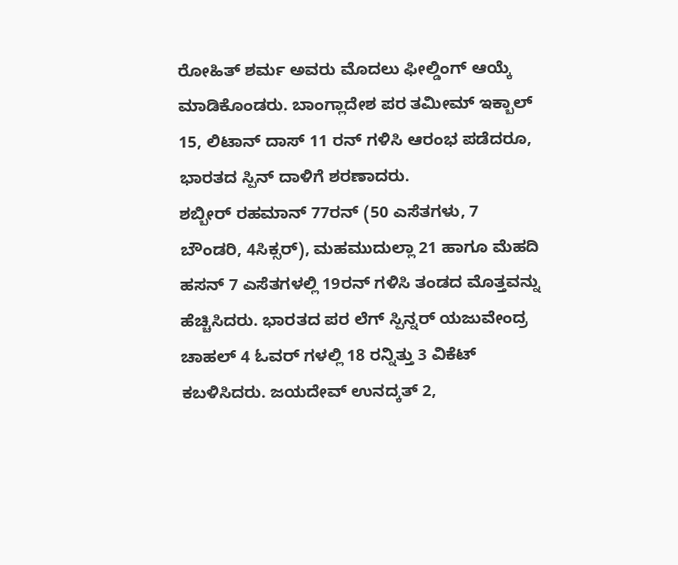ರೋಹಿತ್ ಶರ್ಮ ಅವರು ಮೊದಲು ಫೀಲ್ಡಿಂಗ್ ಆಯ್ಕೆ ಮಾಡಿಕೊಂಡರು. ಬಾಂಗ್ಲಾದೇಶ ಪರ ತಮೀಮ್ ಇಕ್ಬಾಲ್ 15, ಲಿಟಾನ್ ದಾಸ್ 11 ರನ್ ಗಳಿಸಿ ಆರಂಭ ಪಡೆದರೂ, ಭಾರತದ ಸ್ಪಿನ್ ದಾಳಿಗೆ ಶರಣಾದರು.
ಶಬ್ಬೀರ್ ರಹಮಾನ್ 77ರನ್ (50 ಎಸೆತಗಳು, 7 ಬೌಂಡರಿ, 4ಸಿಕ್ಸರ್), ಮಹಮುದುಲ್ಲಾ 21 ಹಾಗೂ ಮೆಹದಿ ಹಸನ್ 7 ಎಸೆತಗಳಲ್ಲಿ 19ರನ್ ಗಳಿಸಿ ತಂಡದ ಮೊತ್ತವನ್ನು ಹೆಚ್ಚಿಸಿದರು. ಭಾರತದ ಪರ ಲೆಗ್ ಸ್ಪಿನ್ನರ್ ಯಜುವೇಂದ್ರ ಚಾಹಲ್ 4 ಓವರ್ ಗಳಲ್ಲಿ 18 ರನ್ನಿತ್ತು 3 ವಿಕೆಟ್ ಕಬಳಿಸಿದರು. ಜಯದೇವ್ ಉನದ್ಕತ್ 2,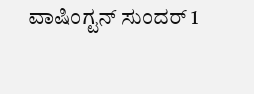ವಾಷಿಂಗ್ಟನ್ ಸುಂದರ್ 1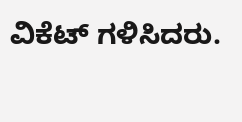ವಿಕೆಟ್ ಗಳಿಸಿದರು.